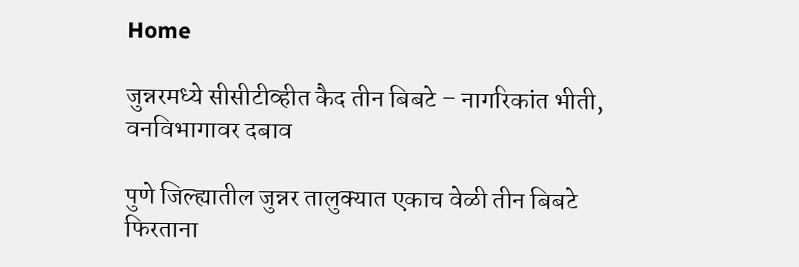Home

जुन्नरमध्ये सीसीटीव्हीत कैद तीन बिबटे – नागरिकांत भीती, वनविभागावर दबाव

पुणे जिल्ह्यातील जुन्नर तालुक्यात एकाच वेळी तीन बिबटे फिरताना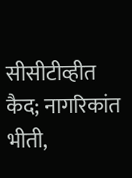सीसीटीव्हीत कैद; नागरिकांत भीती,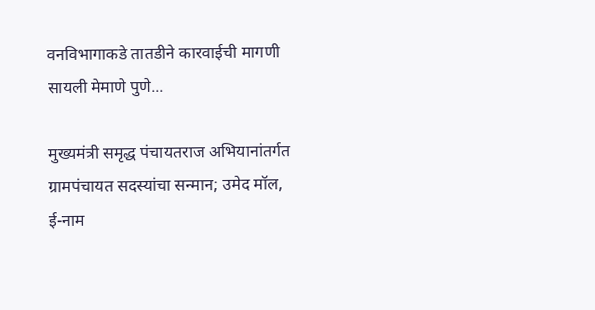वनविभागाकडे तातडीने कारवाईची मागणी सायली मेमाणे पुणे...

मुख्यमंत्री समृद्ध पंचायतराज अभियानांतर्गत ग्रामपंचायत सदस्यांचा सन्मान; उमेद मॉल, ई-नाम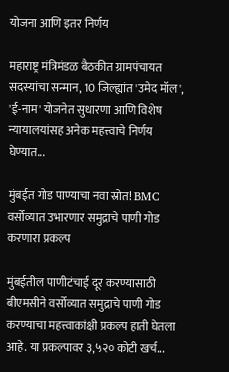योजना आणि इतर निर्णय

महाराष्ट्र मंत्रिमंडळ बैठकीत ग्रामपंचायत सदस्यांचा सन्मान, 10 जिल्ह्यांत 'उमेद मॉल', 'ई-नाम' योजनेत सुधारणा आणि विशेष न्यायालयांसह अनेक महत्त्वाचे निर्णय घेण्यात...

मुंबईत गोड पाण्याचा नवा स्रोत! BMC वर्सोव्यात उभारणार समुद्राचे पाणी गोड करणारा प्रकल्प

मुंबईतील पाणीटंचाई दूर करण्यासाठी बीएमसीने वर्सोव्यात समुद्राचे पाणी गोड करण्याचा महत्त्वाकांक्षी प्रकल्प हाती घेतला आहे. या प्रकल्पावर ३,५२० कोटी खर्च...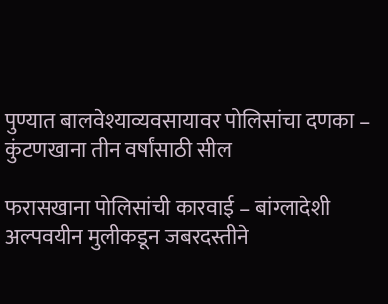पुण्यात बालवेश्याव्यवसायावर पोलिसांचा दणका – कुंटणखाना तीन वर्षांसाठी सील

फरासखाना पोलिसांची कारवाई – बांग्लादेशी अल्पवयीन मुलीकडून जबरदस्तीने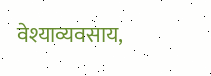वेश्याव्यवसाय,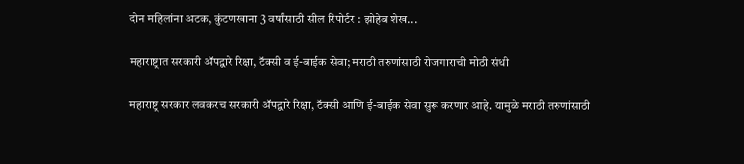दोन महिलांना अटक, कुंटणखाना 3 वर्षांसाठी सील रिपोर्टर : झोहेब शेख...

महाराष्ट्रात सरकारी ॲपद्वारे रिक्षा, टॅक्सी व ई-बाईक सेवा; मराठी तरुणांसाठी रोजगाराची मोठी संधी

महाराष्ट्र सरकार लवकरच सरकारी ॲपद्वारे रिक्षा, टॅक्सी आणि ई-बाईक सेवा सुरू करणार आहे. यामुळे मराठी तरुणांसाठी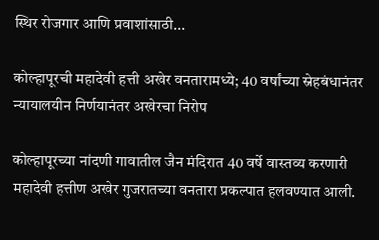स्थिर रोजगार आणि प्रवाशांसाठी...

कोल्हापूरची महादेवी हत्ती अखेर वनतारामध्ये; 40 वर्षांच्या स्नेहबंधानंतर न्यायालयीन निर्णयानंतर अखेरचा निरोप

कोल्हापूरच्या नांदणी गावातील जैन मंदिरात 40 वर्षे वास्तव्य करणारी महादेवी हत्तीण अखेर गुजरातच्या वनतारा प्रकल्पात हलवण्यात आली.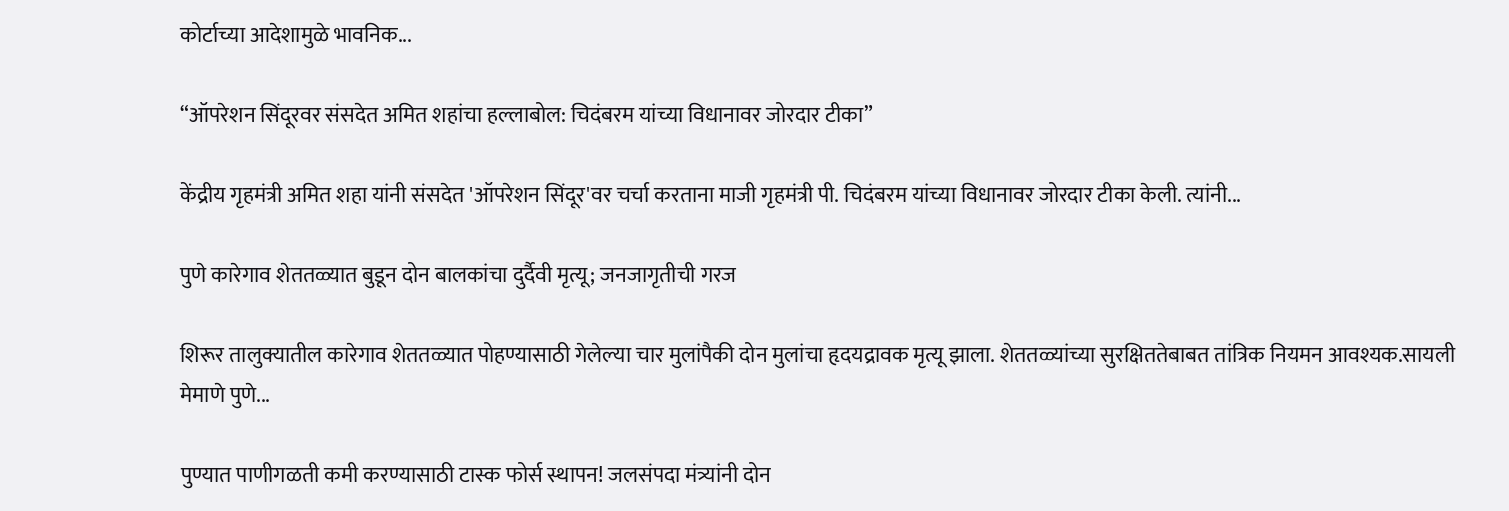कोर्टाच्या आदेशामुळे भावनिक...

“ऑपरेशन सिंदूरवर संसदेत अमित शहांचा हल्लाबोल: चिदंबरम यांच्या विधानावर जोरदार टीका”

केंद्रीय गृहमंत्री अमित शहा यांनी संसदेत 'ऑपरेशन सिंदूर'वर चर्चा करताना माजी गृहमंत्री पी. चिदंबरम यांच्या विधानावर जोरदार टीका केली. त्यांनी...

पुणे कारेगाव शेततळ्यात बुडून दोन बालकांचा दुर्दैवी मृत्यू; जनजागृतीची गरज

शिरूर तालुक्यातील कारेगाव शेततळ्यात पोहण्यासाठी गेलेल्या चार मुलांपैकी दोन मुलांचा हृदयद्रावक मृत्यू झाला. शेततळ्यांच्या सुरक्षिततेबाबत तांत्रिक नियमन आवश्यक.सायली मेमाणे पुणे...

पुण्यात पाणीगळती कमी करण्यासाठी टास्क फोर्स स्थापन! जलसंपदा मंत्र्यांनी दोन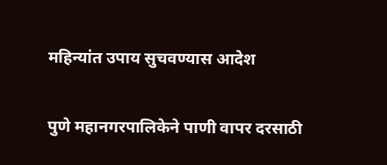महिन्यांत उपाय सुचवण्यास आदेश

पुणे महानगरपालिकेने पाणी वापर दरसाठी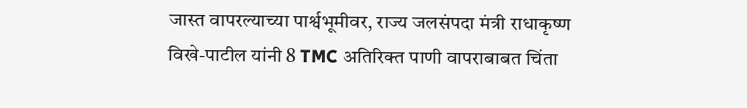जास्त वापरल्याच्या पार्श्वभूमीवर, राज्य जलसंपदा मंत्री राधाकृष्ण विखे-पाटील यांनी 8 TMC अतिरिक्त पाणी वापराबाबत चिंता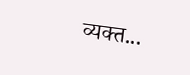व्यक्त...